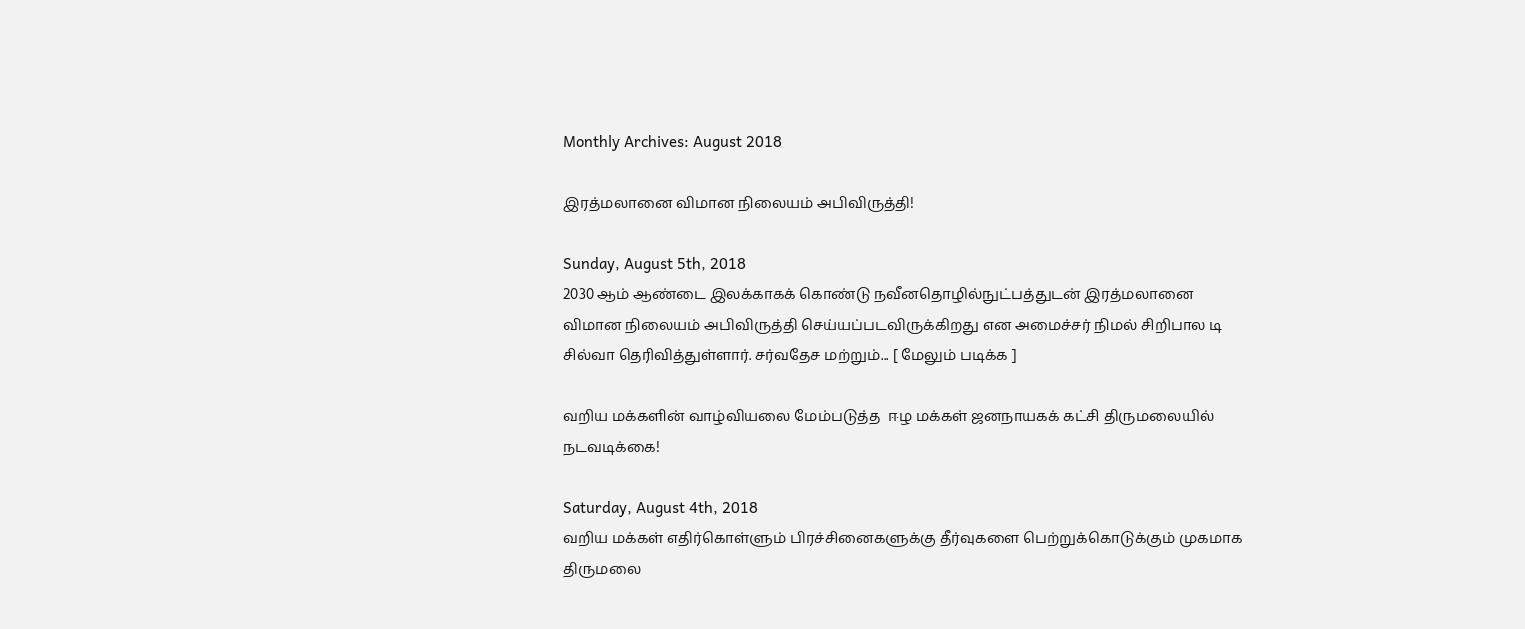Monthly Archives: August 2018

இரத்மலானை விமான நிலையம் அபிவிருத்தி!

Sunday, August 5th, 2018
2030 ஆம் ஆண்டை இலக்காகக் கொண்டு நவீனதொழில்நுட்பத்துடன் இரத்மலானை விமான நிலையம் அபிவிருத்தி செய்யப்படவிருக்கிறது என அமைச்சர் நிமல் சிறிபால டி சில்வா தெரிவித்துள்ளார். சர்வதேச மற்றும்... [ மேலும் படிக்க ]

வறிய மக்களின் வாழ்வியலை மேம்படுத்த  ஈழ மக்கள் ஜனநாயகக் கட்சி திருமலையில் நடவடிக்கை!

Saturday, August 4th, 2018
வறிய மக்கள் எதிர்கொள்ளும் பிரச்சினைகளுக்கு தீர்வுகளை பெற்றுக்கொடுக்கும் முகமாக திருமலை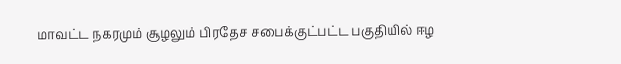மாவட்ட நகரமும் சூழலும் பிரதேச சபைக்குட்பட்ட பகுதியில் ஈழ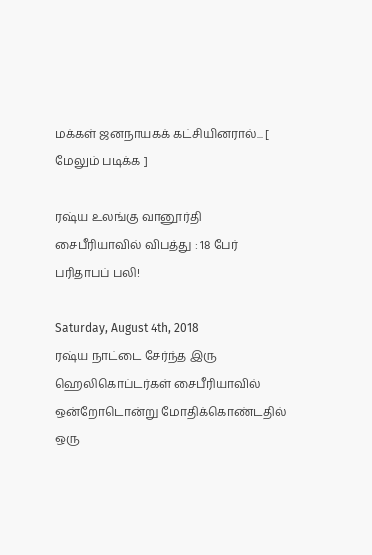மக்கள் ஜனநாயகக் கட்சியினரால்... [ மேலும் படிக்க ]

ரஷ்ய உலங்கு வானூர்தி சைபீரியாவில் விபத்து : 18 பேர் பரிதாபப் பலி!

Saturday, August 4th, 2018
ரஷ்ய நாட்டை சேர்ந்த இரு ஹெலிகொப்டர்கள் சைபீரியாவில் ஒன்றோடொன்று மோதிக்கொண்டதில் ஒரு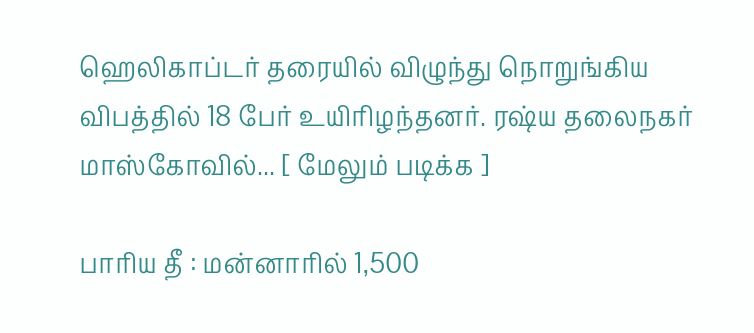ஹெலிகாப்டர் தரையில் விழுந்து நொறுங்கிய விபத்தில் 18 பேர் உயிரிழந்தனர். ரஷ்ய தலைநகர் மாஸ்கோவில்... [ மேலும் படிக்க ]

பாரிய தீ : மன்னாரில் 1,500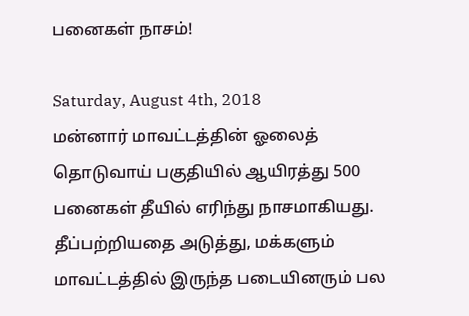பனைகள் நாசம்!

Saturday, August 4th, 2018
மன்னார் மாவட்டத்தின் ஓலைத் தொடுவாய் பகுதியில் ஆயிரத்து 500 பனைகள் தீயில் எரிந்து நாசமாகியது. தீப்பற்றியதை அடுத்து, மக்களும் மாவட்டத்தில் இருந்த படையினரும் பல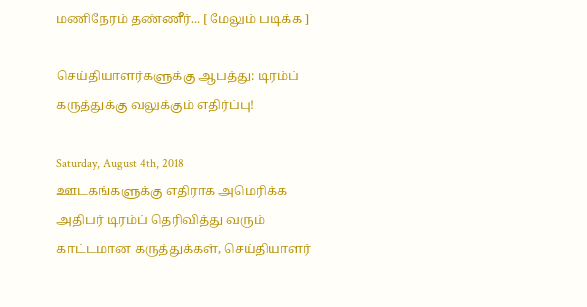மணிநேரம் தண்ணீர்... [ மேலும் படிக்க ]

செய்தியாளர்களுக்கு ஆபத்து: டிரம்ப் கருத்துக்கு வலுக்கும் எதிர்ப்பு!

Saturday, August 4th, 2018
ஊடகங்களுக்கு எதிராக அமெரிக்க அதிபர் டிரம்ப் தெரிவித்து வரும் காட்டமான கருத்துக்கள், செய்தியாளர்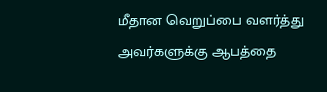மீதான வெறுப்பை வளர்த்து அவர்களுக்கு ஆபத்தை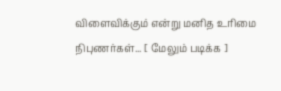விளைவிக்கும் என்று மனித உரிமை நிபுணர்கள்... [ மேலும் படிக்க ]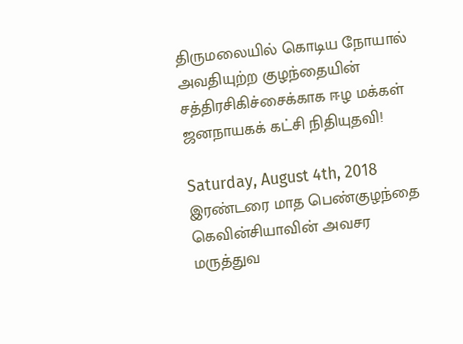திருமலையில் கொடிய நோயால் அவதியுற்ற குழந்தையின் சத்திரசிகிச்சைக்காக ஈழ மக்கள் ஜனநாயகக் கட்சி நிதியுதவி!

Saturday, August 4th, 2018
இரண்டரை மாத பெண்குழந்தை கெவின்சியாவின் அவசர மருத்துவ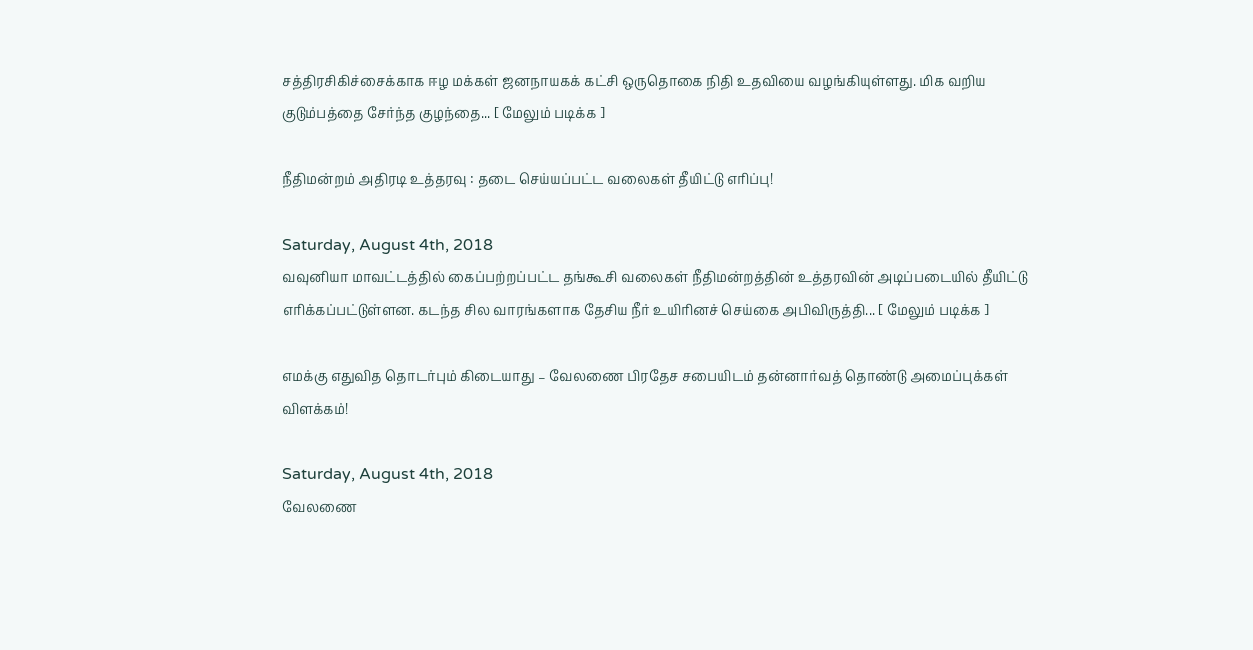சத்திரசிகிச்சைக்காக ஈழ மக்கள் ஜனநாயகக் கட்சி ஒருதொகை நிதி உதவியை வழங்கியுள்ளது. மிக வறிய குடும்பத்தை சேர்ந்த குழந்தை... [ மேலும் படிக்க ]

நீதிமன்றம் அதிரடி உத்தரவு : தடை செய்யப்பட்ட வலைகள் தீயிட்டு எரிப்பு!

Saturday, August 4th, 2018
வவுனியா மாவட்டத்தில் கைப்பற்றப்பட்ட தங்கூசி வலைகள் நீதிமன்றத்தின் உத்தரவின் அடிப்படையில் தீயிட்டு எரிக்கப்பட்டுள்ளன. கடந்த சில வாரங்களாக தேசிய நீர் உயிரினச் செய்கை அபிவிருத்தி... [ மேலும் படிக்க ]

எமக்கு எதுவித தொடர்பும் கிடையாது – வேலணை பிரதேச சபையிடம் தன்னார்வத் தொண்டு அமைப்புக்கள் விளக்கம்!

Saturday, August 4th, 2018
வேலணை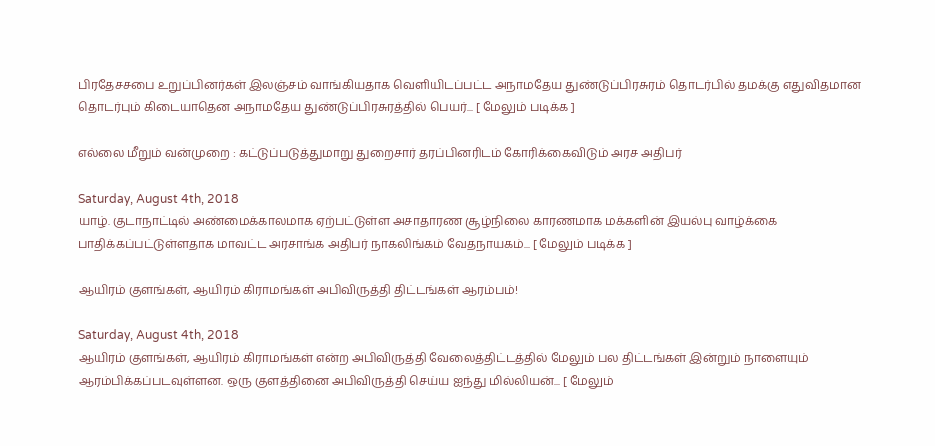பிரதேசசபை உறுப்பினர்கள் இலஞ்சம் வாங்கியதாக வெளியிடப்பட்ட அநாமதேய துண்டுப்பிரசுரம் தொடர்பில் தமக்கு எதுவிதமான தொடர்பும் கிடையாதென அநாமதேய துண்டுப்பிரசுரத்தில் பெயர்... [ மேலும் படிக்க ]

எல்லை மீறும் வன்முறை : கட்டுப்படுத்துமாறு துறைசார் தரப்பினரிடம் கோரிக்கைவிடும் அரச அதிபர்

Saturday, August 4th, 2018
யாழ். குடாநாட்டில் அண்மைக்காலமாக ஏற்பட்டுள்ள அசாதாரண சூழ்நிலை காரணமாக மக்களின் இயல்பு வாழ்க்கை பாதிக்கப்பட்டுள்ளதாக மாவட்ட அரசாங்க அதிபர் நாகலிங்கம் வேதநாயகம்... [ மேலும் படிக்க ]

ஆயிரம் குளங்கள், ஆயிரம் கிராமங்கள் அபிவிருத்தி திட்டங்கள் ஆரம்பம்!

Saturday, August 4th, 2018
ஆயிரம் குளங்கள், ஆயிரம் கிராமங்கள் என்ற அபிவிருத்தி வேலைத்திட்டத்தில் மேலும் பல திட்டங்கள் இன்றும் நாளையும் ஆரம்பிக்கப்படவுள்ளன. ஒரு குளத்தினை அபிவிருத்தி செய்ய ஐந்து மில்லியன்... [ மேலும்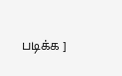படிக்க ]